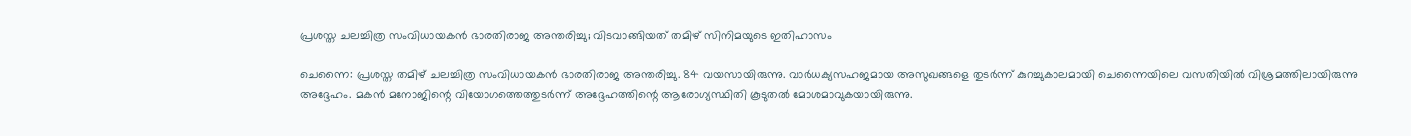പ്രശസ്ത ചലച്ചിത്ര സംവിധായകൻ ഭാരതിരാജ അന്തരിച്ചു; വിടവാങ്ങിയത് തമിഴ് സിനിമയുടെ ഇതിഹാസം

ചെന്നൈ: പ്രശസ്ത തമിഴ് ചലച്ചിത്ര സംവിധായകൻ ഭാരതിരാജ അന്തരിച്ചു. 84 വയസായിരുന്നു. വാർധക്യസഹജമായ അസുഖങ്ങളെ തുടർന്ന് കുറച്ചുകാലമായി ചെന്നൈയിലെ വസതിയിൽ വിശ്രമത്തിലായിരുന്നു അദ്ദേഹം. മകൻ മനോജിന്റെ വിയോഗത്തെത്തുടർന്ന് അദ്ദേഹത്തിന്റെ ആരോഗ്യസ്ഥിതി കൂടുതൽ മോശമാവുകയായിരുന്നു.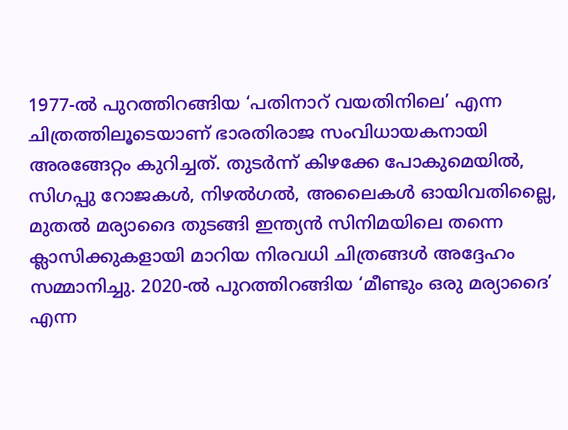1977-ൽ പുറത്തിറങ്ങിയ ‘പതിനാറ് വയതിനിലെ’ എന്ന ചിത്രത്തിലൂടെയാണ് ഭാരതിരാജ സംവിധായകനായി അരങ്ങേറ്റം കുറിച്ചത്. തുടർന്ന് കിഴക്കേ പോകുമെയിൽ, സിഗപ്പു റോജകൾ, നിഴൽഗൽ, അലൈകൾ ഓയിവതില്ലൈ, മുതൽ മര്യാദൈ തുടങ്ങി ഇന്ത്യൻ സിനിമയിലെ തന്നെ ക്ലാസിക്കുകളായി മാറിയ നിരവധി ചിത്രങ്ങൾ അദ്ദേഹം സമ്മാനിച്ചു. 2020-ൽ പുറത്തിറങ്ങിയ ‘മീണ്ടും ഒരു മര്യാദൈ’ എന്ന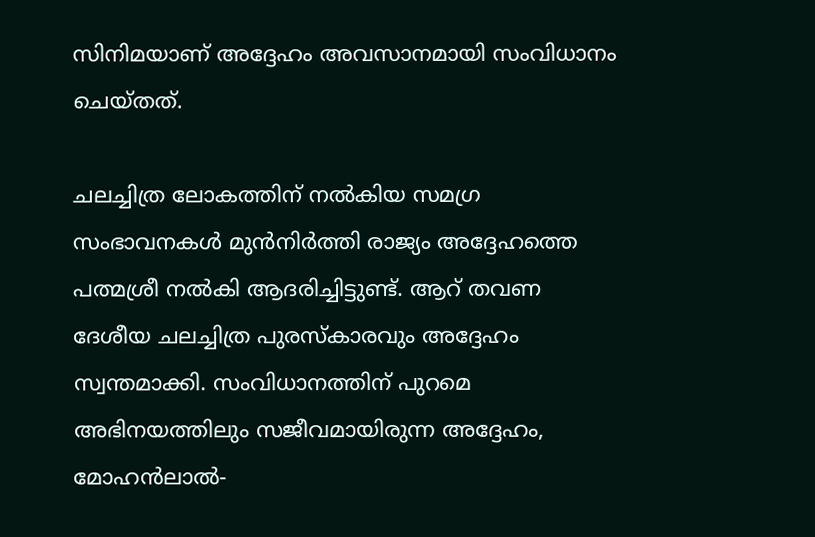സിനിമയാണ് അദ്ദേഹം അവസാനമായി സംവിധാനം ചെയ്തത്.

ചലച്ചിത്ര ലോകത്തിന് നൽകിയ സമഗ്ര സംഭാവനകൾ മുൻനിർത്തി രാജ്യം അദ്ദേഹത്തെ പത്മശ്രീ നൽകി ആദരിച്ചിട്ടുണ്ട്. ആറ് തവണ ദേശീയ ചലച്ചിത്ര പുരസ്കാരവും അദ്ദേഹം സ്വന്തമാക്കി. സംവിധാനത്തിന് പുറമെ അഭിനയത്തിലും സജീവമായിരുന്ന അദ്ദേഹം, മോഹൻലാൽ-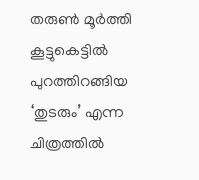തരുൺ മൂർത്തി കൂട്ടുകെട്ടിൽ പുറത്തിറങ്ങിയ ‘തുടരും’ എന്ന ചിത്രത്തിൽ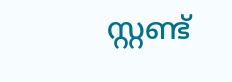സ്റ്റണ്ട്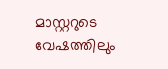മാസ്റ്ററുടെ വേഷത്തിലും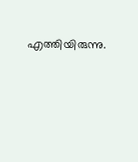എത്തിയിരുന്നു.